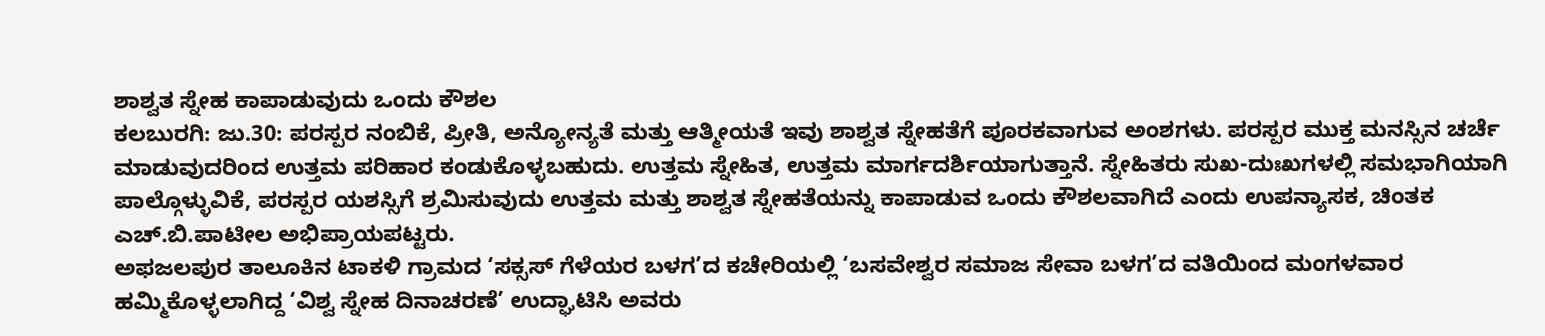ಶಾಶ್ವತ ಸ್ನೇಹ ಕಾಪಾಡುವುದು ಒಂದು ಕೌಶಲ
ಕಲಬುರಗಿ: ಜು.30: ಪರಸ್ಪರ ನಂಬಿಕೆ, ಪ್ರೀತಿ, ಅನ್ಯೋನ್ಯತೆ ಮತ್ತು ಆತ್ಮೀಯತೆ ಇವು ಶಾಶ್ವತ ಸ್ನೇಹತೆಗೆ ಪೂರಕವಾಗುವ ಅಂಶಗಳು. ಪರಸ್ಪರ ಮುಕ್ತ ಮನಸ್ಸಿನ ಚರ್ಚೆ ಮಾಡುವುದರಿಂದ ಉತ್ತಮ ಪರಿಹಾರ ಕಂಡುಕೊಳ್ಳಬಹುದು. ಉತ್ತಮ ಸ್ನೇಹಿತ, ಉತ್ತಮ ಮಾರ್ಗದರ್ಶಿಯಾಗುತ್ತಾನೆ. ಸ್ನೇಹಿತರು ಸುಖ-ದುಃಖಗಳಲ್ಲಿ ಸಮಭಾಗಿಯಾಗಿ ಪಾಲ್ಗೊಳ್ಳುವಿಕೆ, ಪರಸ್ಪರ ಯಶಸ್ಸಿಗೆ ಶ್ರಮಿಸುವುದು ಉತ್ತಮ ಮತ್ತು ಶಾಶ್ವತ ಸ್ನೇಹತೆಯನ್ನು ಕಾಪಾಡುವ ಒಂದು ಕೌಶಲವಾಗಿದೆ ಎಂದು ಉಪನ್ಯಾಸಕ, ಚಿಂತಕ ಎಚ್.ಬಿ.ಪಾಟೀಲ ಅಭಿಪ್ರಾಯಪಟ್ಟರು.
ಅಫಜಲಪುರ ತಾಲೂಕಿನ ಟಾಕಳಿ ಗ್ರಾಮದ ‘ಸಕ್ಸಸ್ ಗೆಳೆಯರ ಬಳಗ’ದ ಕಚೇರಿಯಲ್ಲಿ ‘ಬಸವೇಶ್ವರ ಸಮಾಜ ಸೇವಾ ಬಳಗ’ದ ವತಿಯಿಂದ ಮಂಗಳವಾರ ಹಮ್ಮಿಕೊಳ್ಳಲಾಗಿದ್ದ ‘ವಿಶ್ವ ಸ್ನೇಹ ದಿನಾಚರಣೆ’ ಉದ್ಘಾಟಿಸಿ ಅವರು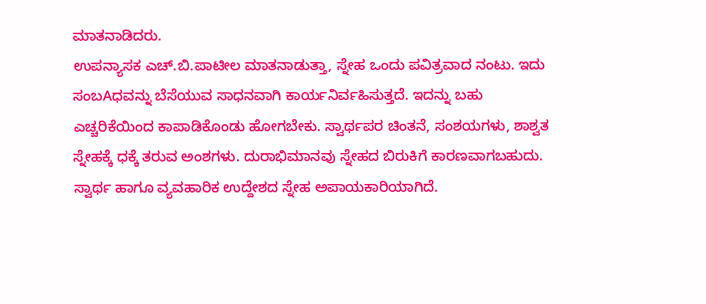ಮಾತನಾಡಿದರು.
ಉಪನ್ಯಾಸಕ ಎಚ್.ಬಿ.ಪಾಟೀಲ ಮಾತನಾಡುತ್ತಾ, ಸ್ನೇಹ ಒಂದು ಪವಿತ್ರವಾದ ನಂಟು. ಇದು ಸಂಬAಧವನ್ನು ಬೆಸೆಯುವ ಸಾಧನವಾಗಿ ಕಾರ್ಯನಿರ್ವಹಿಸುತ್ತದೆ. ಇದನ್ನು ಬಹು ಎಚ್ಚರಿಕೆಯಿಂದ ಕಾಪಾಡಿಕೊಂಡು ಹೋಗಬೇಕು. ಸ್ವಾರ್ಥಪರ ಚಿಂತನೆ, ಸಂಶಯಗಳು, ಶಾಶ್ವತ ಸ್ನೇಹಕ್ಕೆ ಧಕ್ಕೆ ತರುವ ಅಂಶಗಳು. ದುರಾಭಿಮಾನವು ಸ್ನೇಹದ ಬಿರುಕಿಗೆ ಕಾರಣವಾಗಬಹುದು. ಸ್ವಾರ್ಥ ಹಾಗೂ ವ್ಯವಹಾರಿಕ ಉದ್ದೇಶದ ಸ್ನೇಹ ಅಪಾಯಕಾರಿಯಾಗಿದೆ.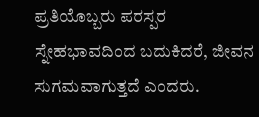ಪ್ರತಿಯೊಬ್ಬರು ಪರಸ್ಪರ ಸ್ನೇಹಭಾವದಿಂದ ಬದುಕಿದರೆ, ಜೀವನ ಸುಗಮವಾಗುತ್ತದೆ ಎಂದರು.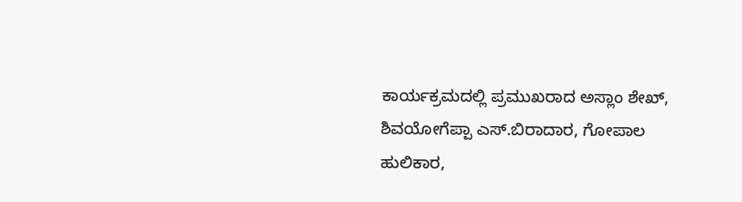ಕಾರ್ಯಕ್ರಮದಲ್ಲಿ ಪ್ರಮುಖರಾದ ಅಸ್ಲಾಂ ಶೇಖ್, ಶಿವಯೋಗೆಪ್ಪಾ ಎಸ್.ಬಿರಾದಾರ, ಗೋಪಾಲ ಹುಲಿಕಾರ,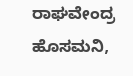ರಾಘವೇಂದ್ರ ಹೊಸಮನಿ,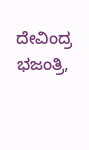ದೇವಿಂದ್ರ ಭಜಂತ್ರಿ,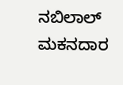ನಬಿಲಾಲ್ ಮಕನದಾರ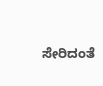ಸೇರಿದಂತೆ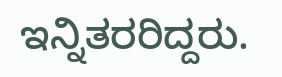ಇನ್ನಿತರರಿದ್ದರು.